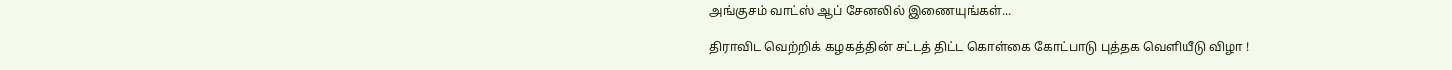அங்குசம் வாட்ஸ் ஆப் சேனலில் இணையுங்கள்...

திராவிட வெற்றிக் கழகத்தின் சட்டத் திட்ட கொள்கை கோட்பாடு புத்தக வெளியீடு விழா !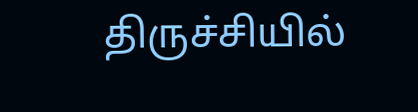திருச்சியில்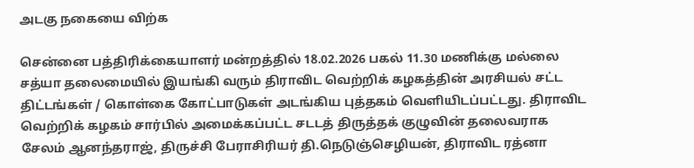அடகு நகையை விற்க

சென்னை பத்திரிக்கையாளர் மன்றத்தில் 18.02.2026 பகல் 11.30 மணிக்கு மல்லை சத்யா தலைமையில் இயங்கி வரும் திராவிட வெற்றிக் கழகத்தின் அரசியல் சட்ட திட்டங்கள் / கொள்கை கோட்பாடுகள் அடங்கிய புத்தகம் வெளியிடப்பட்டது. திராவிட வெற்றிக் கழகம் சார்பில் அமைக்கப்பட்ட சடடத் திருத்தக் குழுவின் தலைவராக சேலம் ஆனந்தராஜ், திருச்சி பேராசிரியர் தி.நெடுஞ்செழியன், திராவிட ரத்னா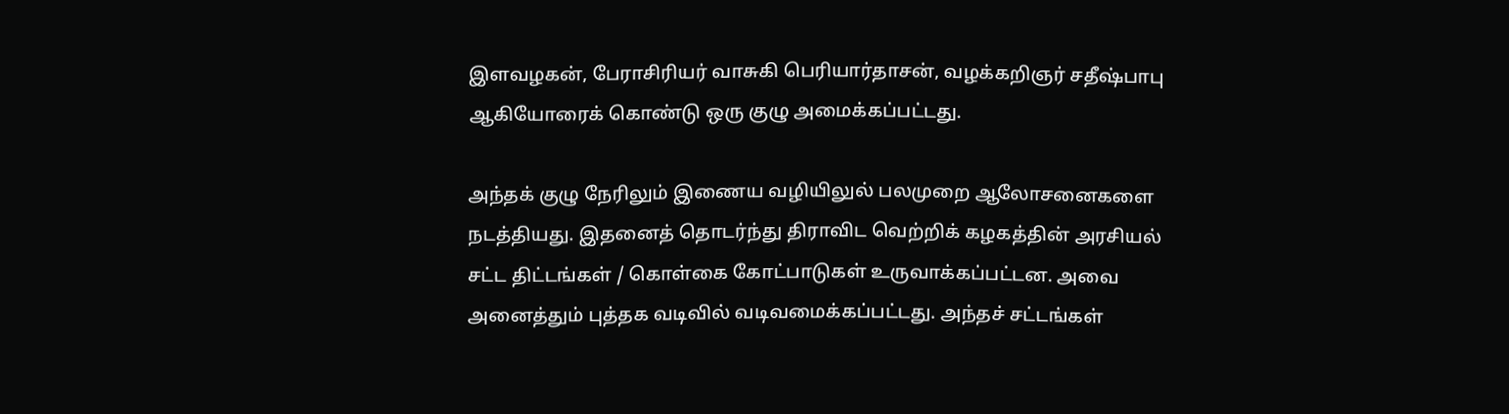இளவழகன், பேராசிரியர் வாசுகி பெரியார்தாசன், வழக்கறிஞர் சதீஷ்பாபு ஆகியோரைக் கொண்டு ஒரு குழு அமைக்கப்பட்டது.

அந்தக் குழு நேரிலும் இணைய வழியிலுல் பலமுறை ஆலோசனைகளை நடத்தியது. இதனைத் தொடர்ந்து திராவிட வெற்றிக் கழகத்தின் அரசியல் சட்ட திட்டங்கள் / கொள்கை கோட்பாடுகள் உருவாக்கப்பட்டன. அவை அனைத்தும் புத்தக வடிவில் வடிவமைக்கப்பட்டது. அந்தச் சட்டங்கள்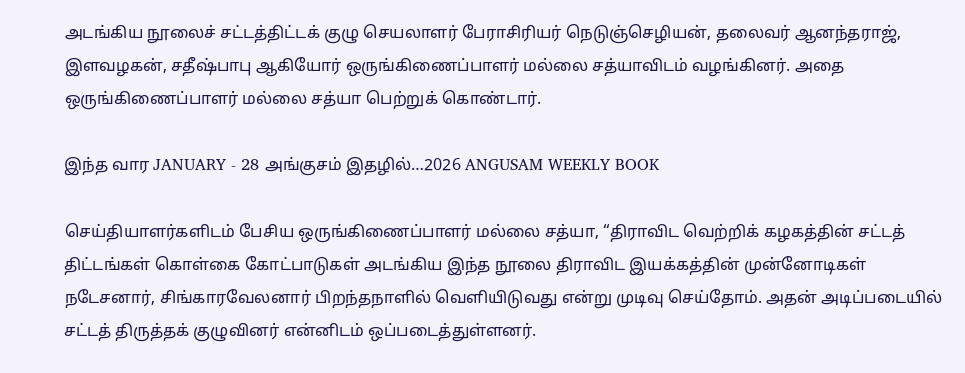அடங்கிய நூலைச் சட்டத்திட்டக் குழு செயலாளர் பேராசிரியர் நெடுஞ்செழியன், தலைவர் ஆனந்தராஜ், இளவழகன், சதீஷ்பாபு ஆகியோர் ஒருங்கிணைப்பாளர் மல்லை சத்யாவிடம் வழங்கினர். அதை ஒருங்கிணைப்பாளர் மல்லை சத்யா பெற்றுக் கொண்டார்.

இந்த வார JANUARY - 28 அங்குசம் இதழில்…2026 ANGUSAM WEEKLY BOOK

செய்தியாளர்களிடம் பேசிய ஒருங்கிணைப்பாளர் மல்லை சத்யா, “திராவிட வெற்றிக் கழகத்தின் சட்டத் திட்டங்கள் கொள்கை கோட்பாடுகள் அடங்கிய இந்த நூலை திராவிட இயக்கத்தின் முன்னோடிகள் நடேசனார், சிங்காரவேலனார் பிறந்தநாளில் வெளியிடுவது என்று முடிவு செய்தோம். அதன் அடிப்படையில் சட்டத் திருத்தக் குழுவினர் என்னிடம் ஒப்படைத்துள்ளனர்.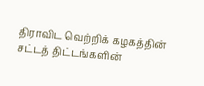திராவிட வெற்றிக் கழகத்தின் சட்டத் திட்டங்களின்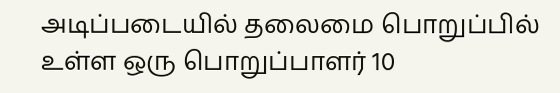அடிப்படையில் தலைமை பொறுப்பில் உள்ள ஒரு பொறுப்பாளர் 10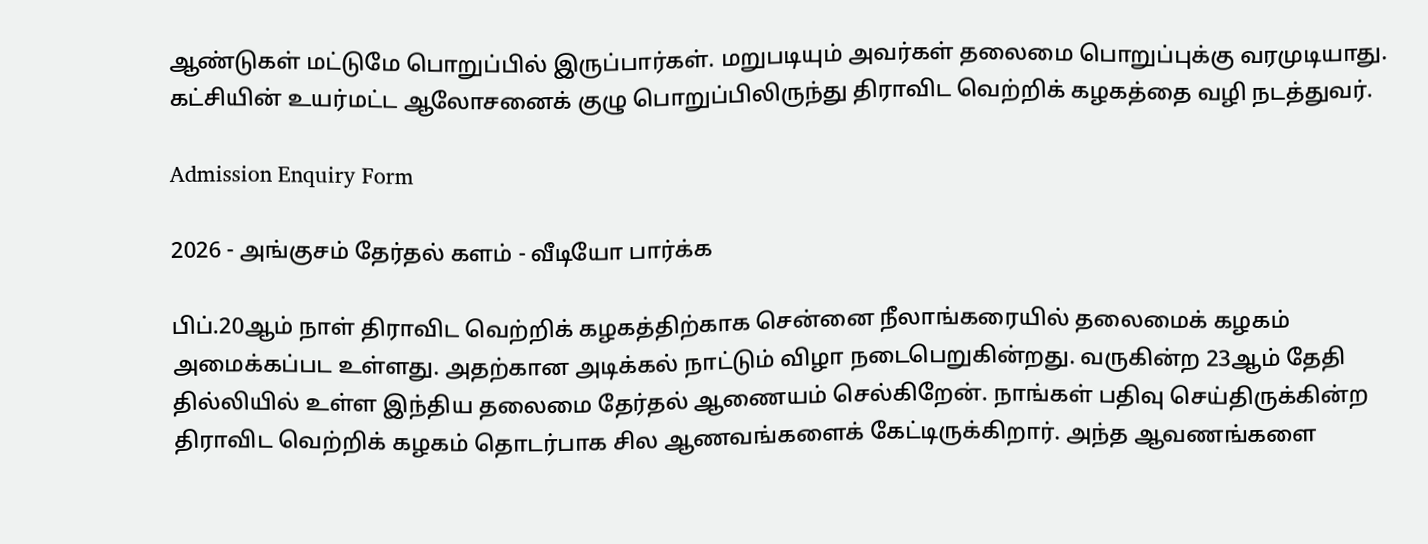ஆண்டுகள் மட்டுமே பொறுப்பில் இருப்பார்கள். மறுபடியும் அவர்கள் தலைமை பொறுப்புக்கு வரமுடியாது. கட்சியின் உயர்மட்ட ஆலோசனைக் குழு பொறுப்பிலிருந்து திராவிட வெற்றிக் கழகத்தை வழி நடத்துவர்.

Admission Enquiry Form

2026 - அங்குசம் தேர்தல் களம் - வீடியோ பார்க்க

பிப்.20ஆம் நாள் திராவிட வெற்றிக் கழகத்திற்காக சென்னை நீலாங்கரையில் தலைமைக் கழகம் அமைக்கப்பட உள்ளது. அதற்கான அடிக்கல் நாட்டும் விழா நடைபெறுகின்றது. வருகின்ற 23ஆம் தேதி தில்லியில் உள்ள இந்திய தலைமை தேர்தல் ஆணையம் செல்கிறேன். நாங்கள் பதிவு செய்திருக்கின்ற திராவிட வெற்றிக் கழகம் தொடர்பாக சில ஆணவங்களைக் கேட்டிருக்கிறார். அந்த ஆவணங்களை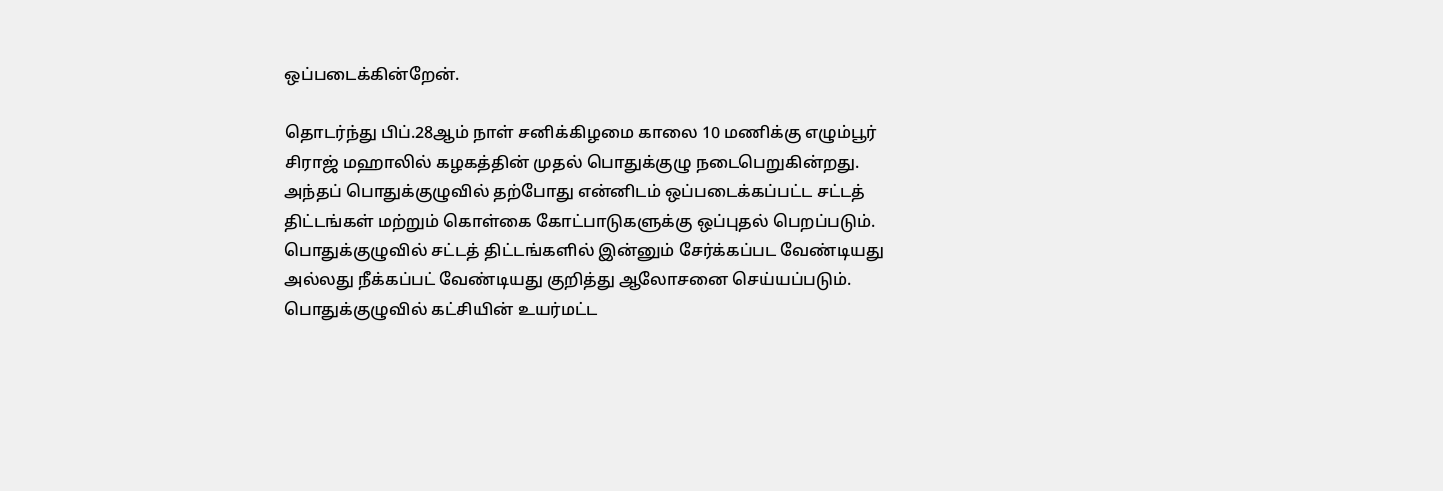ஒப்படைக்கின்றேன்.

தொடர்ந்து பிப்.28ஆம் நாள் சனிக்கிழமை காலை 10 மணிக்கு எழும்பூர் சிராஜ் மஹாலில் கழகத்தின் முதல் பொதுக்குழு நடைபெறுகின்றது. அந்தப் பொதுக்குழுவில் தற்போது என்னிடம் ஒப்படைக்கப்பட்ட சட்டத் திட்டங்கள் மற்றும் கொள்கை கோட்பாடுகளுக்கு ஒப்புதல் பெறப்படும். பொதுக்குழுவில் சட்டத் திட்டங்களில் இன்னும் சேர்க்கப்பட வேண்டியது அல்லது நீக்கப்பட் வேண்டியது குறித்து ஆலோசனை செய்யப்படும். பொதுக்குழுவில் கட்சியின் உயர்மட்ட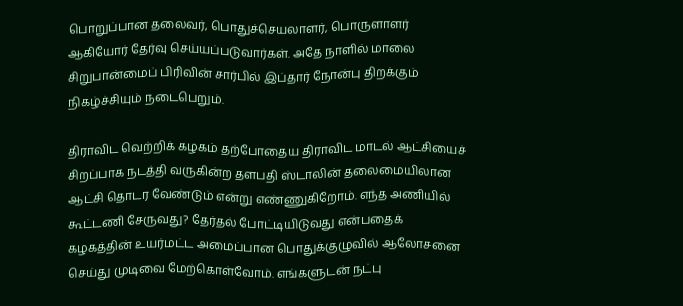பொறுப்பான தலைவர், பொதுச்செயலாளர், பொருளாளர் ஆகியோர் தேர்வு செய்யப்படுவார்கள். அதே நாளில் மாலை சிறுபான்மைப் பிரிவின் சார்பில் இப்தார் நோன்பு திறக்கும் நிகழ்ச்சியும் நடைபெறும்.

திராவிட வெற்றிக் கழகம் தற்போதைய திராவிட மாடல் ஆட்சியைச் சிறப்பாக நடத்தி வருகின்ற தளபதி ஸ்டாலின் தலைமையிலான ஆட்சி தொடர வேண்டும் என்று எண்ணுகிறோம். எந்த அணியில் கூட்டணி சேருவது? தேர்தல் போட்டியிடுவது என்பதைக் கழகத்தின் உயர்மட்ட அமைப்பான பொதுக்குழுவில் ஆலோசனை செய்து முடிவை மேற்கொள்வோம். எங்களுடன் நட்பு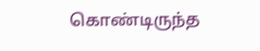கொண்டிருந்த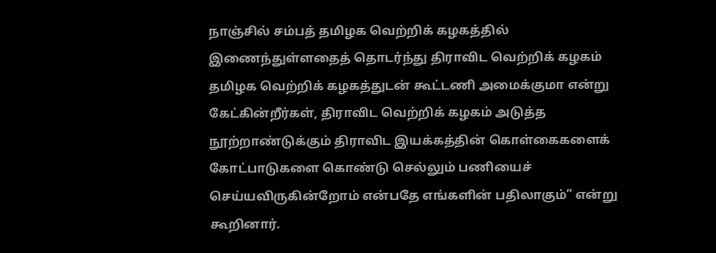நாஞ்சில் சம்பத் தமிழக வெற்றிக் கழகத்தில் இணைந்துள்ளதைத் தொடர்ந்து திராவிட வெற்றிக் கழகம் தமிழக வெற்றிக் கழகத்துடன் கூட்டணி அமைக்குமா என்று கேட்கின்றீர்கள், திராவிட வெற்றிக் கழகம் அடுத்த நூற்றாண்டுக்கும் திராவிட இயக்கத்தின் கொள்கைகளைக் கோட்பாடுகளை கொண்டு செல்லும் பணியைச் செய்யவிருகின்றோம் என்பதே எங்களின் பதிலாகும்” என்று கூறினார்.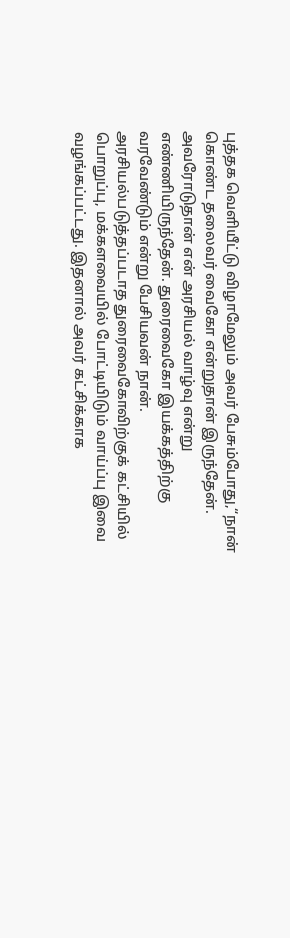புத்தக வெளியீட்டு விழாமேலும் அவர் பேசும்போது,“நான் கொண்ட தலைவர் வைகோ என்றுதான் இருந்தேன். அவரோடுதான் என் அரசியல் வாழ்வு என்று எண்ணியிருந்தேன். துரைவைகோ இயக்கத்திற்கு வரவேண்டும் என்று பேசியவன் நான். அரசியல்படுத்தப்படாத துரைவைகோவிற்குக் கட்சியில் பொறுப்பு, மக்களவையில் போட்டியிடும் வாய்ப்பு இவை வழங்கப்பட்டது. இதனால் அவர் கட்சிக்காக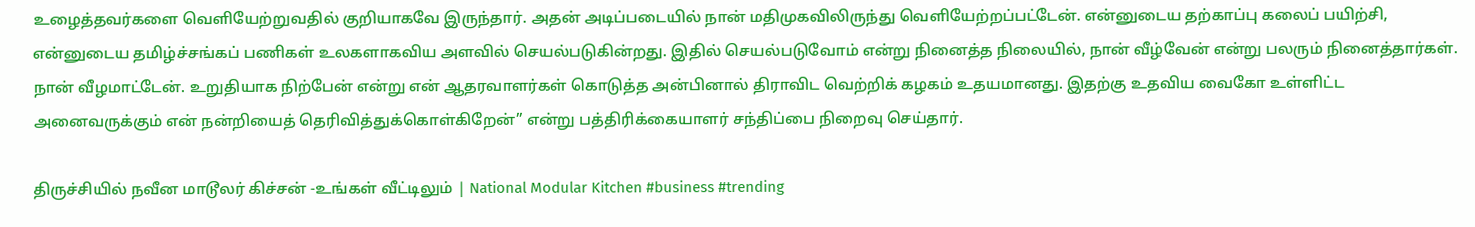உழைத்தவர்களை வெளியேற்றுவதில் குறியாகவே இருந்தார். அதன் அடிப்படையில் நான் மதிமுகவிலிருந்து வெளியேற்றப்பட்டேன். என்னுடைய தற்காப்பு கலைப் பயிற்சி, என்னுடைய தமிழ்ச்சங்கப் பணிகள் உலகளாகவிய அளவில் செயல்படுகின்றது. இதில் செயல்படுவோம் என்று நினைத்த நிலையில், நான் வீழ்வேன் என்று பலரும் நினைத்தார்கள். நான் வீழமாட்டேன். உறுதியாக நிற்பேன் என்று என் ஆதரவாளர்கள் கொடுத்த அன்பினால் திராவிட வெற்றிக் கழகம் உதயமானது. இதற்கு உதவிய வைகோ உள்ளிட்ட அனைவருக்கும் என் நன்றியைத் தெரிவித்துக்கொள்கிறேன்” என்று பத்திரிக்கையாளர் சந்திப்பை நிறைவு செய்தார்.

திருச்சியில் நவீன மாடூலர் கிச்சன் -உங்கள் வீட்டிலும் | National Modular Kitchen #business #trending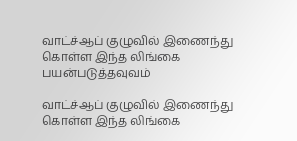வாட்ச்ஆப் குழுவில் இணைந்து கொள்ள இந்த லிங்கை பயன்படுத்தவுவம்

வாட்ச்ஆப் குழுவில் இணைந்து கொள்ள இந்த லிங்கை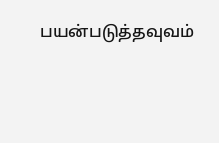பயன்படுத்தவுவம்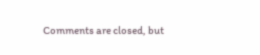Comments are closed, but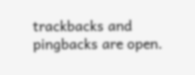trackbacks and pingbacks are open.